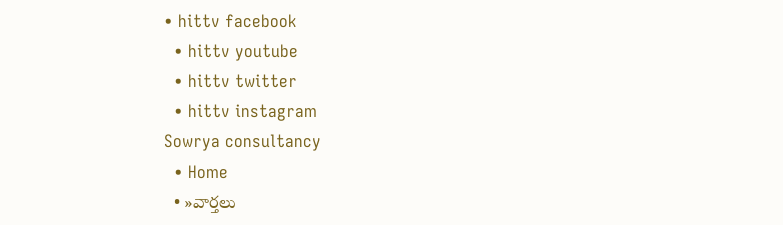• hittv facebook
  • hittv youtube
  • hittv twitter
  • hittv instagram
Sowrya consultancy
  • Home
  • »వార్తలు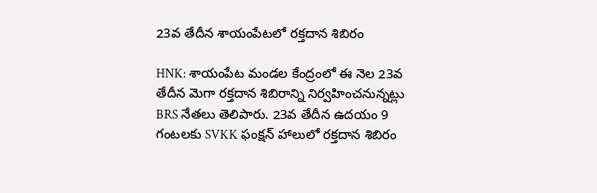23వ తేదీన శాయంపేటలో రక్తదాన శిబిరం

HNK: శాయంపేట మండల కేంద్రంలో ఈ నెల 23వ తేదీన మెగా రక్తదాన శిబిరాన్ని నిర్వహించనున్నట్లు BRS నేతలు తెలిపారు. 23వ తేదీన ఉదయం 9 గంటలకు SVKK ఫంక్షన్ హాలులో రక్తదాన శిబిరం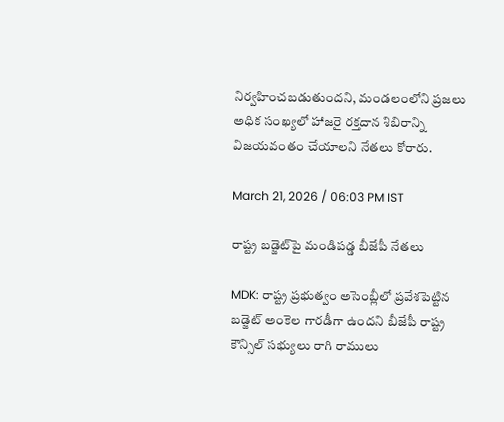నిర్వహించబడుతుందని, మండలంలోని ప్రజలు అధిక సంఖ్యలో హాజరై రక్తదాన శిబిరాన్ని విజయవంతం చేయాలని నేతలు కోరారు.

March 21, 2026 / 06:03 PM IST

రాష్ట్ర బడ్జెట్‌పై మండిపడ్డ బీజేపీ నేతలు

MDK: రాష్ట్ర ప్రభుత్వం అసెంబ్లీలో ప్రవేశపెట్టిన బడ్జెట్ అంకెల గారడీగా ఉందని బీజేపీ రాష్ట్ర కౌన్సిల్ సభ్యులు రాగి రాములు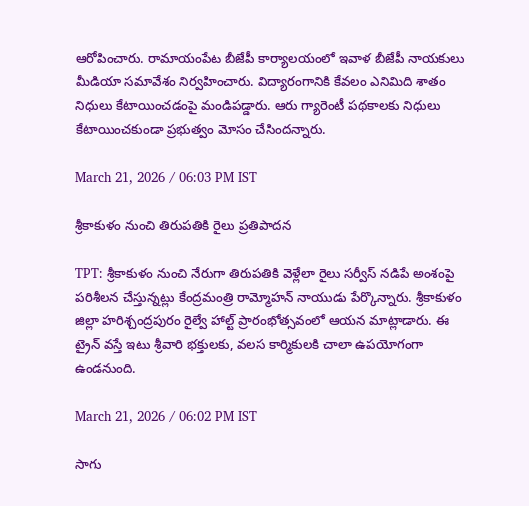ఆరోపించారు. రామాయంపేట బీజేపీ కార్యాలయంలో ఇవాళ బీజేపీ నాయకులు మీడియా సమావేశం నిర్వహించారు. విద్యారంగానికి కేవలం ఎనిమిది శాతం నిధులు కేటాయించడంపై మండిపడ్డారు. ఆరు గ్యారెంటీ పథకాలకు నిధులు కేటాయించకుండా ప్రభుత్వం మోసం చేసిందన్నారు.

March 21, 2026 / 06:03 PM IST

శ్రీకాకుళం నుంచి తిరుపతికి రైలు ప్రతిపాదన

TPT: శ్రీకాకుళం నుంచి నేరుగా తిరుపతికి వెళ్లేలా రైలు సర్వీస్ నడిపే అంశంపై పరిశీలన చేస్తున్నట్లు కేంద్రమంత్రి రామ్మోహన్ నాయుడు పేర్కొన్నారు. శ్రీకాకుళం జిల్లా హరిశ్చంద్రపురం రైల్వే హాల్ట్ ప్రారంభోత్సవంలో ఆయన మాట్లాడారు. ఈ ట్రైన్ వస్తే ఇటు శ్రీవారి భక్తులకు, వలస కార్మికులకి చాలా ఉపయోగంగా ఉండనుంది.

March 21, 2026 / 06:02 PM IST

సాగు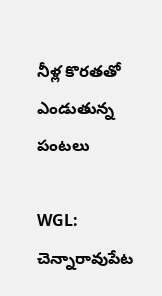నీళ్ల కొరతతో ఎండుతున్న పంటలు

WGL: చెన్నారావుపేట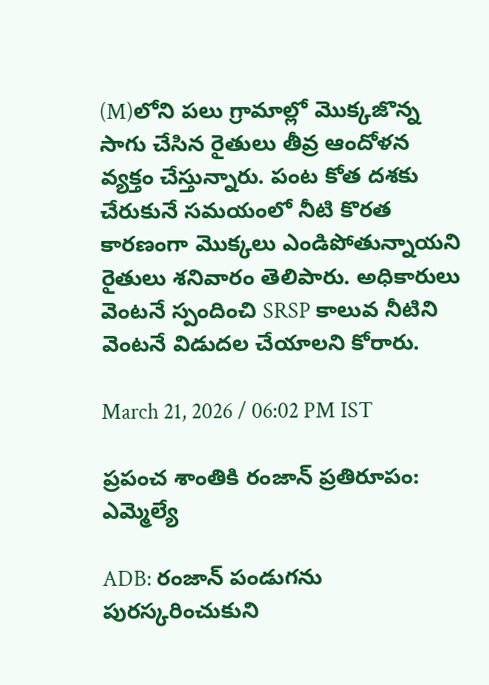(M)లోని పలు గ్రామాల్లో మొక్కజొన్న సాగు చేసిన రైతులు తీవ్ర ఆందోళన వ్యక్తం చేస్తున్నారు. పంట కోత దశకు చేరుకునే సమయంలో నీటి కొరత కారణంగా మొక్కలు ఎండిపోతున్నాయని రైతులు శనివారం తెలిపారు. అధికారులు వెంటనే స్పందించి SRSP కాలువ నీటిని వెంటనే విడుదల చేయాలని కోరారు.

March 21, 2026 / 06:02 PM IST

ప్రపంచ శాంతికి రంజాన్ ప్రతిరూపం: ఎమ్మెల్యే

ADB: రంజాన్ పండుగను పురస్కరించుకుని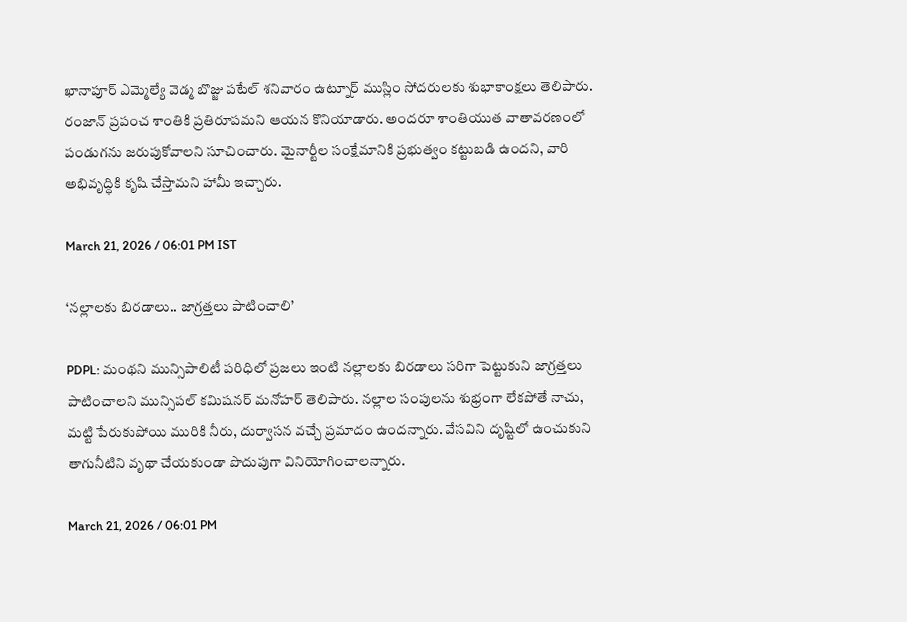ఖానాపూర్ ఎమ్మెల్యే వెడ్మ బొజ్జు పటేల్ శనివారం ఉట్నూర్ ముస్లిం సోదరులకు శుభాకాంక్షలు తెలిపారు. రంజాన్ ప్రపంచ శాంతికి ప్రతిరూపమని ఆయన కొనియాడారు. అందరూ శాంతియుత వాతావరణంలో పండుగను జరుపుకోవాలని సూచించారు. మైనార్టీల సంక్షేమానికి ప్రభుత్వం కట్టుబడి ఉందని, వారి అభివృద్ధికి కృషి చేస్తామని హామీ ఇచ్చారు.

March 21, 2026 / 06:01 PM IST

‘నల్లాలకు బిరడాలు.. జాగ్రత్తలు పాటించాలి’

PDPL: మంథని మున్సిపాలిటీ పరిధిలో ప్రజలు ఇంటి నల్లాలకు బిరడాలు సరిగా పెట్టుకుని జాగ్రత్తలు పాటించాలని మున్సిపల్ కమిషనర్ మనోహర్ తెలిపారు. నల్లాల సంపులను శుభ్రంగా లేకపోతే నాచు, మట్టి పేరుకుపోయి మురికి నీరు, దుర్వాసన వచ్చే ప్రమాదం ఉందన్నారు. వేసవిని దృష్టిలో ఉంచుకుని తాగునీటిని వృథా చేయకుండా పొదుపుగా వినియోగించాలన్నారు.

March 21, 2026 / 06:01 PM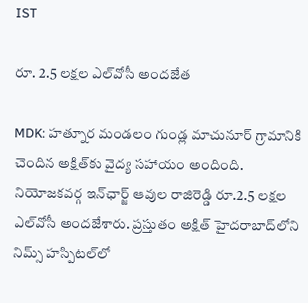IST

రూ. 2.5 లక్షల ఎల్‌వోసీ అందజేత

MDK: హత్నూర మండలం గుండ్ల మాచునూర్ గ్రామానికి చెందిన అక్షిత్‌కు వైద్య సహాయం అందింది. నియోజకవర్గ ఇన్‌‌ఛార్జ్ ఆవుల రాజిరెడ్డి రూ.2.5 లక్షల ఎల్‌వోసీ అందజేశారు. ప్రస్తుతం అక్షిత్ హైదరాబాద్‌లోని నిమ్స్ హస్పిటల్‌లో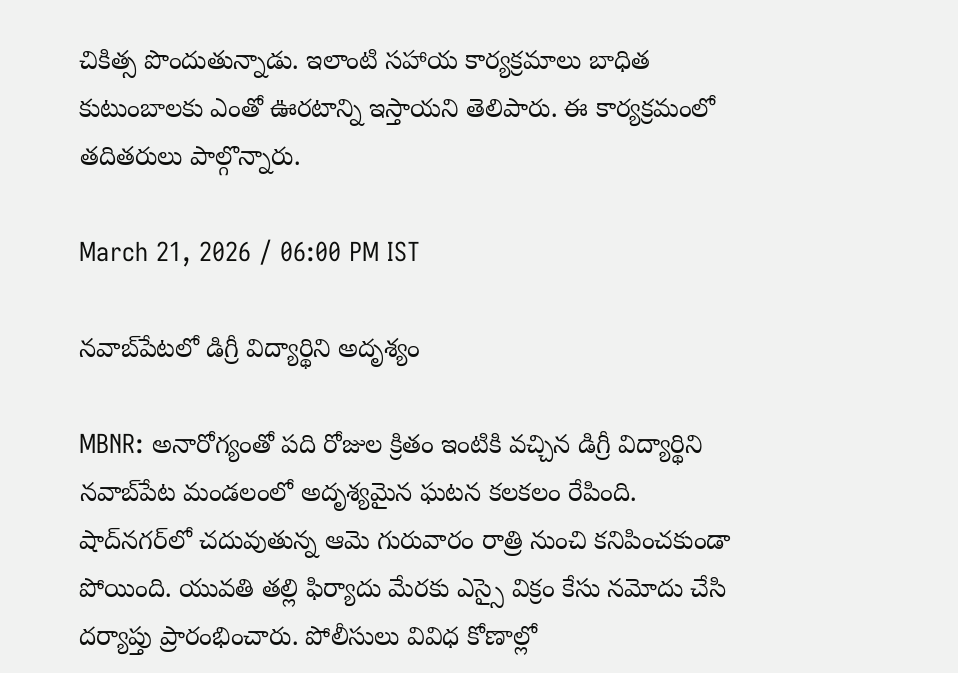చికిత్స పొందుతున్నాడు. ఇలాంటి సహాయ కార్యక్రమాలు బాధిత కుటుంబాలకు ఎంతో ఊరటాన్ని ఇస్తాయని తెలిపారు. ఈ కార్యక్రమంలో తదితరులు పాల్గొన్నారు.

March 21, 2026 / 06:00 PM IST

నవాబ్‌పేటలో డిగ్రీ విద్యార్థిని అదృశ్యం

MBNR: అనారోగ్యంతో పది రోజుల క్రితం ఇంటికి వచ్చిన డిగ్రీ విద్యార్థిని నవాబ్‌పేట మండలంలో అదృశ్యమైన ఘటన కలకలం రేపింది. షాద్‌నగర్‌లో చదువుతున్న ఆమె గురువారం రాత్రి నుంచి కనిపించకుండా పోయింది. యువతి తల్లి ఫిర్యాదు మేరకు ఎస్సై విక్రం కేసు నమోదు చేసి దర్యాప్తు ప్రారంభించారు. పోలీసులు వివిధ కోణాల్లో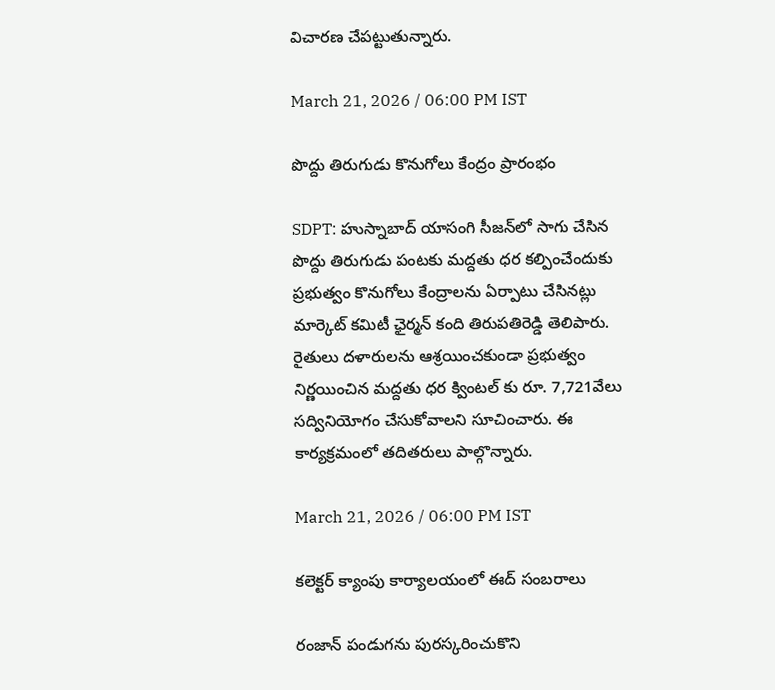విచారణ చేపట్టుతున్నారు.

March 21, 2026 / 06:00 PM IST

పొద్దు తిరుగుడు కొనుగోలు కేంద్రం ప్రారంభం

SDPT: హుస్నాబాద్ యాసంగి సీజన్‌లో సాగు చేసిన పొద్దు తిరుగుడు పంటకు మద్దతు ధర కల్పించేందుకు ప్రభుత్వం కొనుగోలు కేంద్రాలను ఏర్పాటు చేసినట్లు మార్కెట్ కమిటీ ఛైర్మన్ కంది తిరుపతిరెడ్డి తెలిపారు. రైతులు దళారులను ఆశ్రయించకుండా ప్రభుత్వం నిర్ణయించిన మద్దతు ధర క్వింటల్ కు రూ. 7,721వేలు సద్వినియోగం చేసుకోవాలని సూచించారు. ఈ కార్యక్రమంలో తదితరులు పాల్గొన్నారు.

March 21, 2026 / 06:00 PM IST

కలెక్టర్ క్యాంపు కార్యాలయంలో ఈద్ సంబరాలు

రంజాన్ పండుగను పురస్కరించుకొని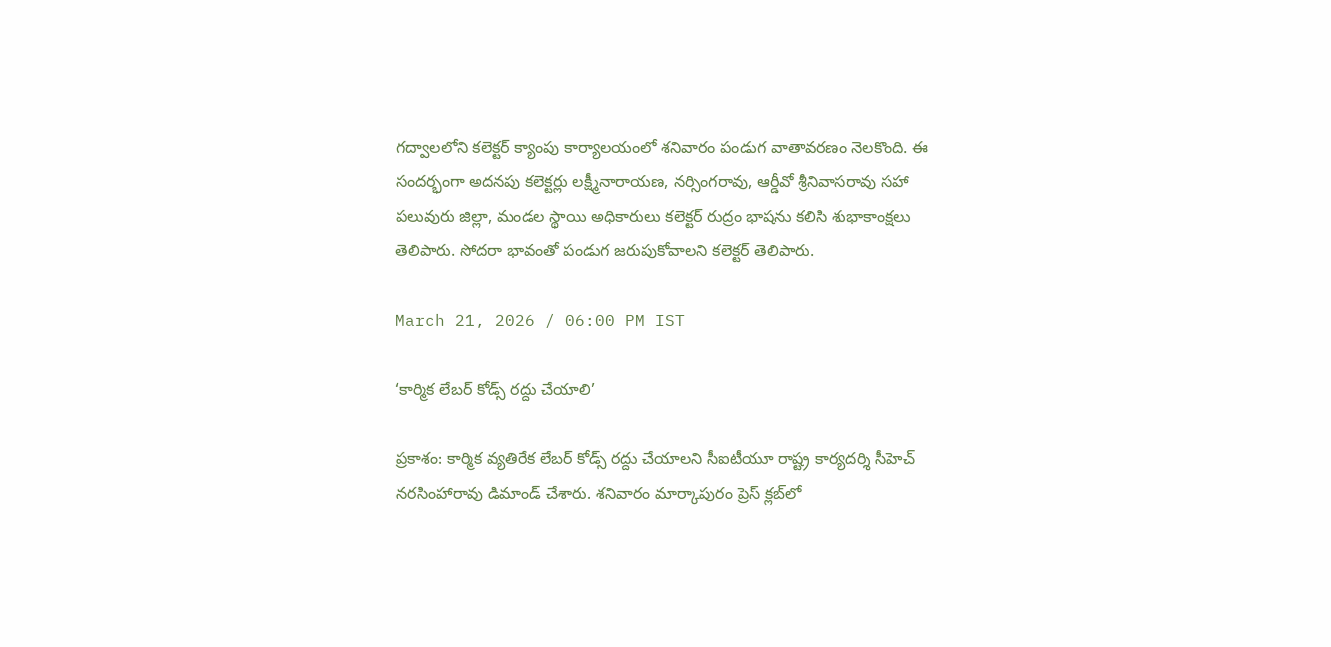గద్వాలలోని కలెక్టర్ క్యాంపు కార్యాలయంలో శనివారం పండుగ వాతావరణం నెలకొంది. ఈ సందర్భంగా అదనపు కలెక్టర్లు లక్ష్మీనారాయణ, నర్సింగరావు, ఆర్డీవో శ్రీనివాసరావు సహా పలువురు జిల్లా, మండల స్థాయి అధికారులు కలెక్టర్‌ రుద్రం భాషను కలిసి శుభాకాంక్షలు తెలిపారు. సోదరా భావంతో పండుగ జరుపుకోవాలని కలెక్టర్ తెలిపారు.

March 21, 2026 / 06:00 PM IST

‘కార్మిక లేబర్ కోడ్స్ రద్దు చేయాలి’

ప్రకాశం: కార్మిక వ్యతిరేక లేబర్ కోడ్స్ రద్దు చేయాలని సీఐటీయూ రాష్ట్ర కార్యదర్శి సీహెచ్ నరసింహారావు డిమాండ్ చేశారు. శనివారం మార్కాపురం ప్రెస్ క్లబ్‌లో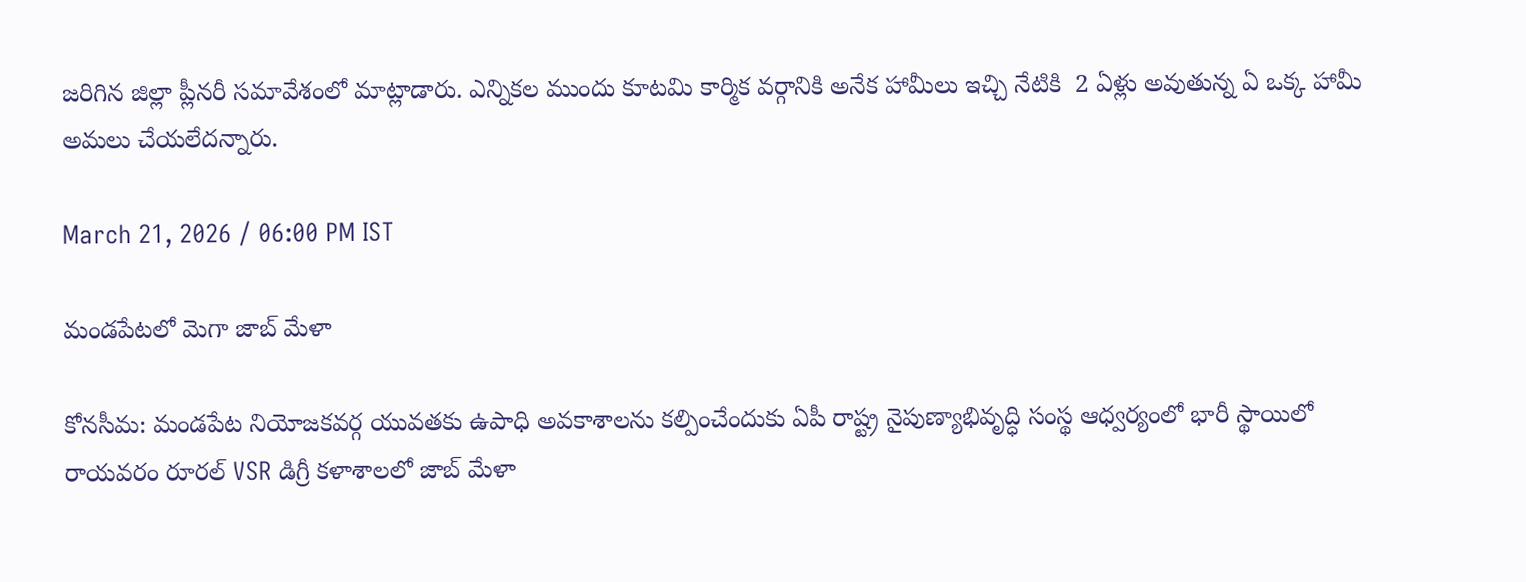జరిగిన జిల్లా ప్లీనరీ సమావేశంలో మాట్లాడారు. ఎన్నికల ముందు కూటమి కార్మిక వర్గానికి అనేక హామీలు ఇచ్చి నేటికి  2 ఏళ్లు అవుతున్న ఏ ఒక్క హామీ అమలు చేయలేదన్నారు.

March 21, 2026 / 06:00 PM IST

మండపేటలో మెగా జాబ్ మేళా

కోనసీమ: మండపేట నియోజకవర్గ యువతకు ఉపాధి అవకాశాలను కల్పించేందుకు ఏపీ రాష్ట్ర నైపుణ్యాభివృద్ధి సంస్థ ఆధ్వర్యంలో భారీ స్థాయిలో రాయవరం రూరల్ VSR డిగ్రీ కళాశాలలో జాబ్ మేళా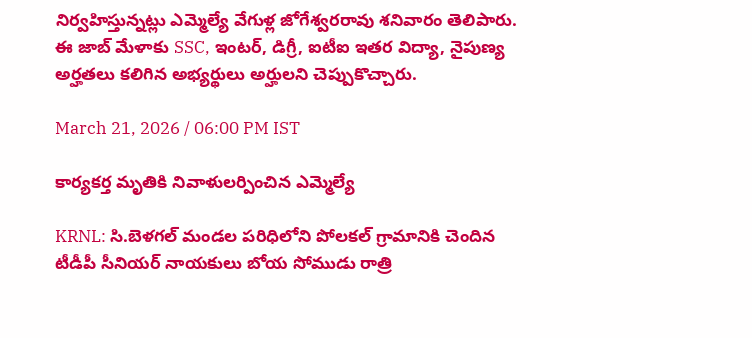నిర్వహిస్తున్నట్లు ఎమ్మెల్యే వేగుళ్ల జోగేశ్వరరావు శనివారం తెలిపారు. ఈ జాబ్ మేళాకు SSC, ఇంటర్, డిగ్రీ, ఐటీఐ ఇతర విద్యా, నైపుణ్య అర్హతలు కలిగిన అభ్యర్థులు అర్హులని చెప్పుకొచ్చారు.

March 21, 2026 / 06:00 PM IST

కార్యకర్త మృతికి నివాళులర్పించిన ఎమ్మెల్యే

KRNL: సి.బెళగల్ మండల పరిధిలోని పోలకల్ గ్రామానికి చెందిన టీడీపీ సీనియర్ నాయకులు బోయ సోముడు రాత్రి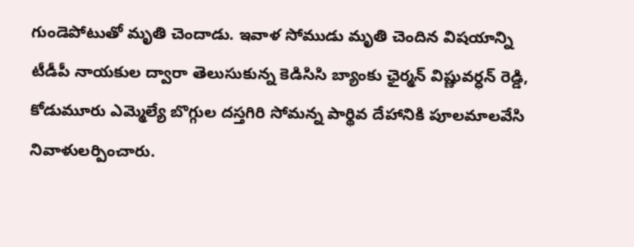గుండెపోటుతో మృతి చెందాడు. ఇవాళ సోముడు మృతి చెందిన విషయాన్ని టీడీపీ నాయకుల ద్వారా తెలుసుకున్న కెడిసిసి బ్యాంకు ఛైర్మన్ విష్ణువర్ధన్ రెడ్డి, కోడుమూరు ఎమ్మెల్యే బొగ్గుల దస్తగిరి సోమన్న పార్థివ దేహానికి పూలమాలవేసి నివాళులర్పించారు.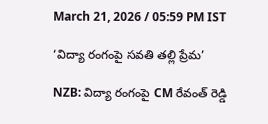March 21, 2026 / 05:59 PM IST

‘విద్యా రంగంపై సవతి తల్లి ప్రేమ’

NZB: విద్యా రంగంపై CM రేవంత్ రెడ్డి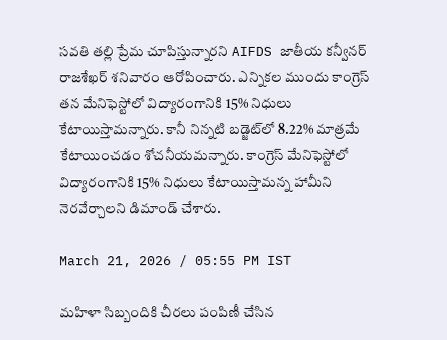సవతి తల్లి ప్రేమ చూపిస్తున్నారని AIFDS జాతీయ కన్వీనర్ రాజశేఖర్ శనివారం ఆరోపించారు. ఎన్నికల ముందు కాంగ్రెస్ తన మేనిఫెస్టోలో విద్యారంగానికి 15% నిధులు కేటాయిస్తామన్నారు. కానీ నిన్నటి బడ్జెట్‌లో 8.22% మాత్రమే కేటాయించడం శోచనీయమన్నారు. కాంగ్రెస్ మేనిఫెస్టోలో విద్యారంగానికి 15% నిధులు కేటాయిస్తామన్న హామీని నెరవేర్చాలని డిమాండ్ చేశారు.

March 21, 2026 / 05:55 PM IST

మహిళా సిబ్బందికి చీరలు పంపిణీ చేసిన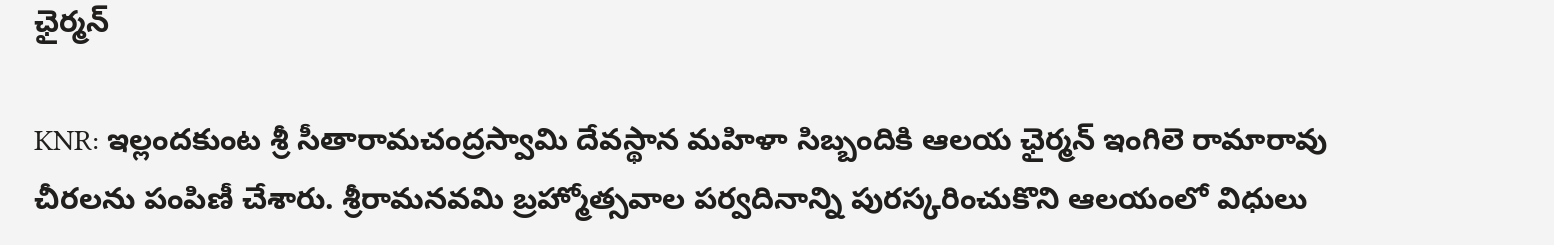ఛైర్మన్

KNR: ఇల్లందకుంట శ్రీ సీతారామచంద్రస్వామి దేవస్థాన మహిళా సిబ్బందికి ఆలయ ఛైర్మన్ ఇంగిలె రామారావు చీరలను పంపిణీ చేశారు. శ్రీరామనవమి బ్రహ్మోత్సవాల పర్వదినాన్ని పురస్కరించుకొని ఆలయంలో విధులు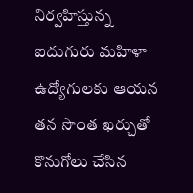నిర్వహిస్తున్న ఐదుగురు మహిళా ఉద్యోగులకు ఆయన తన సొంత ఖర్చుతో కొనుగోలు చేసిన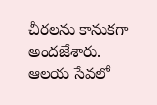చీరలను కానుకగా అందజేశారు. ఆలయ సేవలో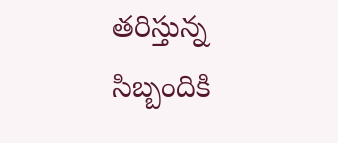తరిస్తున్న సిబ్బందికి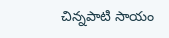చిన్నపాటి సాయం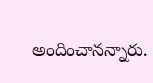అందించానన్నారు.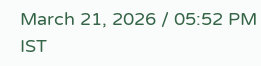March 21, 2026 / 05:52 PM IST